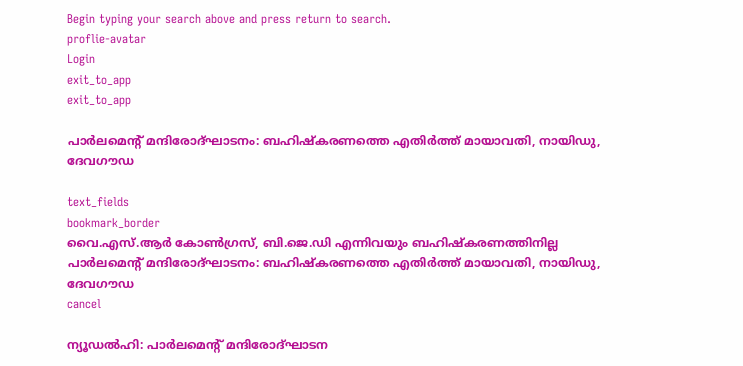Begin typing your search above and press return to search.
proflie-avatar
Login
exit_to_app
exit_to_app

പാർലമെന്‍റ് മന്ദിരോദ്ഘാടനം: ബഹിഷ്കരണത്തെ എതിർത്ത് മായാവതി, നായിഡു, ദേവഗൗഡ

text_fields
bookmark_border
വൈ.എസ്.ആർ കോൺഗ്രസ്, ബി.ജെ.ഡി എന്നിവയും ബഹിഷ്കരണത്തിനില്ല
പാർലമെന്‍റ് മന്ദിരോദ്ഘാടനം: ബഹിഷ്കരണത്തെ എതിർത്ത് മായാവതി, നായിഡു, ദേവഗൗഡ
cancel

ന്യൂഡൽഹി: പാർലമെന്‍റ് മന്ദിരോദ്ഘാടന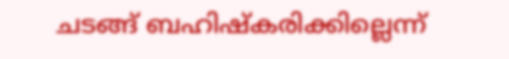ചടങ്ങ് ബഹിഷ്കരിക്കില്ലെന്ന്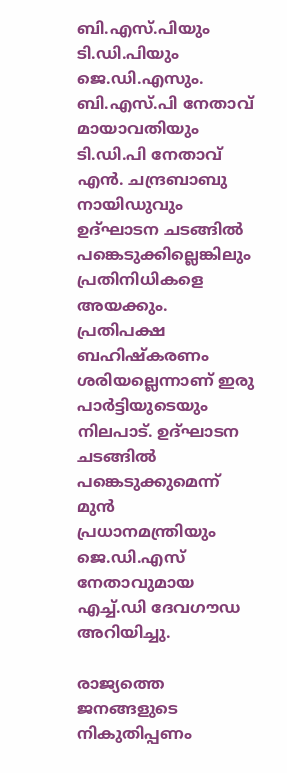ബി.എസ്.പിയും ടി.ഡി.പിയും ജെ.ഡി.എസും. ബി.എസ്.പി നേതാവ് മായാവതിയും ടി.ഡി.പി നേതാവ് എൻ. ചന്ദ്രബാബു നായിഡുവും ഉദ്ഘാടന ചടങ്ങിൽ പങ്കെടുക്കില്ലെങ്കിലും പ്രതിനിധികളെ അയക്കും. പ്രതിപക്ഷ ബഹിഷ്കരണം ശരിയല്ലെന്നാണ് ഇരു പാർട്ടിയുടെയും നിലപാട്. ഉദ്ഘാടന ചടങ്ങിൽ പങ്കെടുക്കുമെന്ന് മുൻ പ്രധാനമന്ത്രിയും ജെ.ഡി.എസ് നേതാവുമായ എച്ച്.ഡി ദേവഗൗഡ അറിയിച്ചു.

രാജ്യത്തെ ജനങ്ങളുടെ നികുതിപ്പണം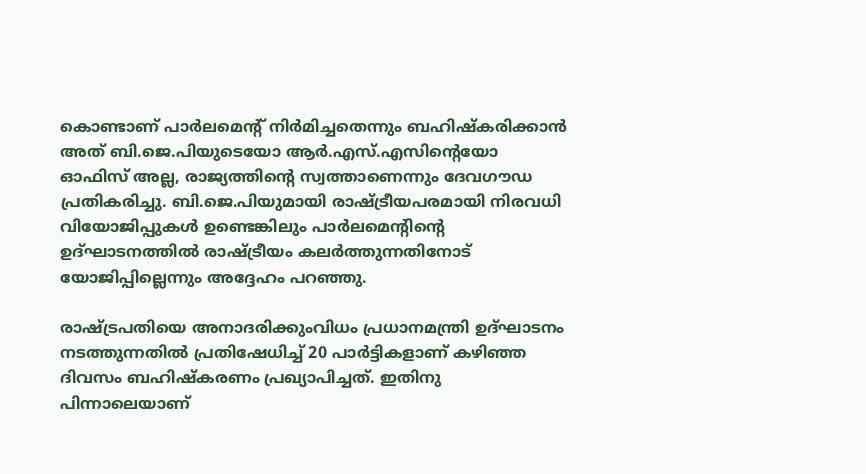കൊണ്ടാണ് പാർലമെന്റ് നിർമിച്ചതെന്നും ബഹിഷ്‍കരിക്കാൻ അത് ബി.ജെ.പിയുടെയോ ആർ.എസ്.എസിന്റെയോ ഓഫിസ് അല്ല, രാജ്യത്തിന്റെ സ്വത്താണെന്നും ദേവഗൗഡ പ്രതികരിച്ചു. ബി.ജെ.പിയുമായി രാഷ്ട്രീയപരമായി നിരവധി വിയോജിപ്പുകൾ ഉണ്ടെങ്കിലും പാർലമെന്റിന്റെ ഉദ്ഘാടനത്തിൽ രാഷ്ട്രീയം കലർത്തുന്നതിനോട് യോജിപ്പില്ലെന്നും അദ്ദേഹം പറഞ്ഞു.

രാഷ്ട്രപതിയെ അനാദരിക്കുംവിധം പ്രധാനമന്ത്രി ഉദ്ഘാടനം നടത്തുന്നതിൽ പ്രതിഷേധിച്ച് 20 പാർട്ടികളാണ് കഴിഞ്ഞ ദിവസം ബഹിഷ്കരണം പ്രഖ്യാപിച്ചത്. ഇതിനു പിന്നാലെയാണ്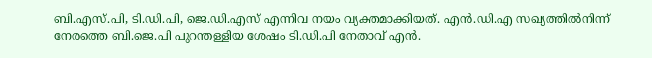ബി.എസ്.പി, ടി.ഡി.പി, ജെ.ഡി.എസ് എന്നിവ നയം വ്യക്തമാക്കിയത്. എൻ.ഡി.എ സഖ്യത്തിൽനിന്ന് നേരത്തെ ബി.ജെ.പി പുറന്തള്ളിയ ശേഷം ടി.ഡി.പി നേതാവ് എൻ.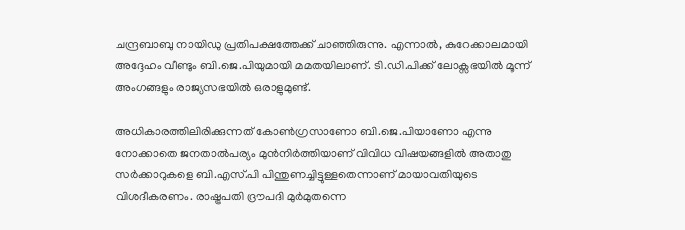ചന്ദ്രബാബു നായിഡു പ്രതിപക്ഷത്തേക്ക് ചാഞ്ഞിരുന്നു. എന്നാൽ, കുറേക്കാലമായി അദ്ദേഹം വീണ്ടും ബി.ജെ.പിയുമായി മമതയിലാണ്. ടി.ഡി.പിക്ക് ലോക്സഭയിൽ മൂന്ന് അംഗങ്ങളും രാജ്യസഭയിൽ ഒരാളുമുണ്ട്.

അധികാരത്തിലിരിക്കുന്നത് കോൺഗ്രസാണോ ബി.ജെ.പിയാണോ എന്നു നോക്കാതെ ജനതാൽപര്യം മുൻനിർത്തിയാണ് വിവിധ വിഷയങ്ങളിൽ അതാതു സർക്കാറുകളെ ബി.എസ്.പി പിന്തുണച്ചിട്ടുള്ളതെന്നാണ് മായാവതിയുടെ വിശദീകരണം. രാഷ്ട്രപതി ദ്രൗപദി മുർമുതന്നെ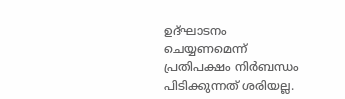ഉദ്ഘാടനം ചെയ്യണമെന്ന് പ്രതിപക്ഷം നിർബന്ധം പിടിക്കുന്നത് ശരിയല്ല.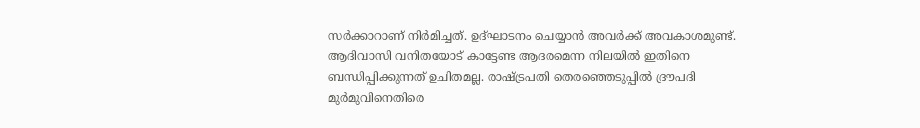സർക്കാറാണ് നിർമിച്ചത്. ഉദ്ഘാടനം ചെയ്യാൻ അവർക്ക് അവകാശമുണ്ട്. ആദിവാസി വനിതയോട് കാട്ടേണ്ട ആദരമെന്ന നിലയിൽ ഇതിനെ ബന്ധിപ്പിക്കുന്നത് ഉചിതമല്ല. രാഷ്ട്രപതി തെരഞ്ഞെടുപ്പിൽ ദ്രൗപദി മുർമുവിനെതിരെ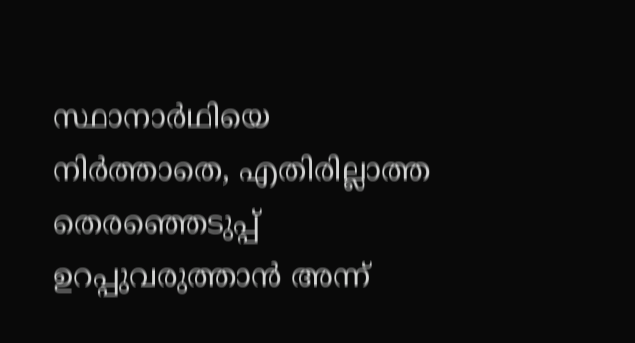സ്ഥാനാർഥിയെ നിർത്താതെ, എതിരില്ലാത്ത തെരഞ്ഞെടുപ്പ് ഉറപ്പുവരുത്താൻ അന്ന്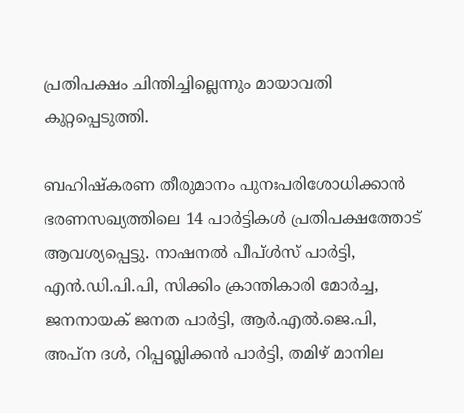പ്രതിപക്ഷം ചിന്തിച്ചില്ലെന്നും മായാവതി കുറ്റപ്പെടുത്തി.

ബഹിഷ്കരണ തീരുമാനം പുനഃപരിശോധിക്കാൻ ഭരണസഖ്യത്തിലെ 14 പാർട്ടികൾ പ്രതിപക്ഷത്തോട് ആവശ്യപ്പെട്ടു. നാഷനൽ പീപ്ൾസ് പാർട്ടി, എൻ.ഡി.പി.പി, സിക്കിം ക്രാന്തികാരി മോർച്ച, ജനനായക് ജനത പാർട്ടി, ആർ.എൽ.ജെ.പി, അപ്ന ദൾ, റിപ്പബ്ലിക്കൻ പാർട്ടി, തമിഴ് മാനില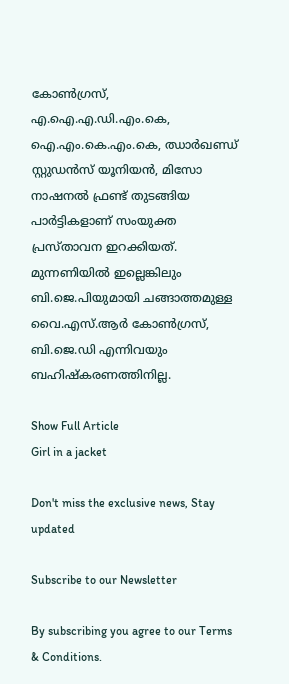കോൺഗ്രസ്, എ.ഐ.എ.ഡി.എം.കെ, ഐ.എം.കെ.എം.കെ, ഝാർഖണ്ഡ് സ്റ്റുഡൻസ് യൂനിയൻ, മിസോ നാഷനൽ ഫ്രണ്ട് തുടങ്ങിയ പാർട്ടികളാണ് സംയുക്ത പ്രസ്താവന ഇറക്കിയത്. മുന്നണിയിൽ ഇല്ലെങ്കിലും ബി.ജെ.പിയുമായി ചങ്ങാത്തമുള്ള വൈ.എസ്.ആർ കോൺഗ്രസ്, ബി.ജെ.ഡി എന്നിവയും ബഹിഷ്കരണത്തിനില്ല.

Show Full Article
Girl in a jacket

Don't miss the exclusive news, Stay updated

Subscribe to our Newsletter

By subscribing you agree to our Terms & Conditions.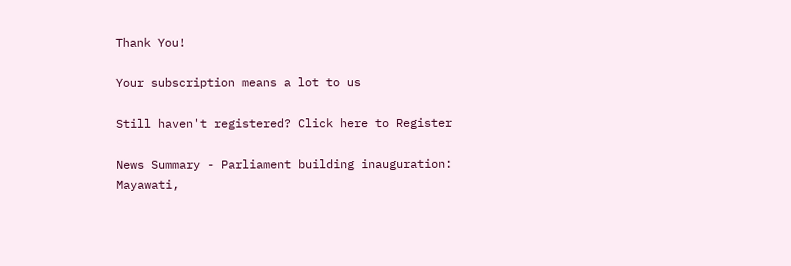Thank You!

Your subscription means a lot to us

Still haven't registered? Click here to Register

News Summary - Parliament building inauguration: Mayawati,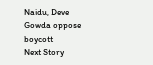Naidu, Deve Gowda oppose boycott
Next Story